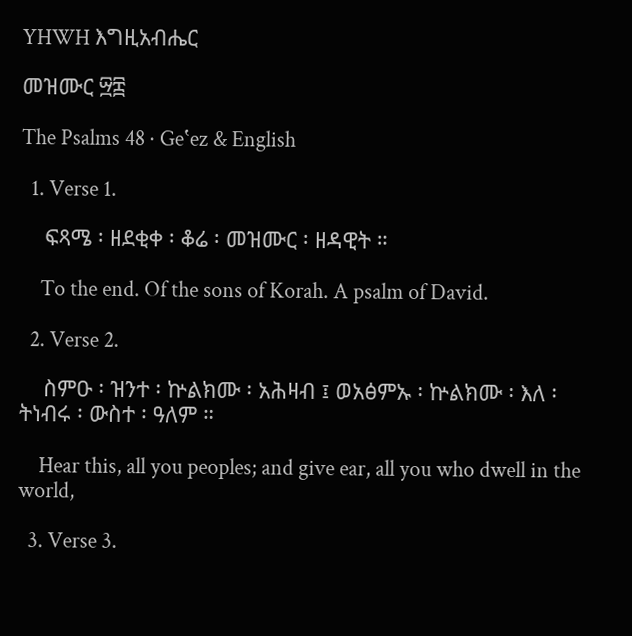YHWH እግዚአብሔር

መዝሙር ፵፰

The Psalms 48 · Geʽez & English

  1. Verse 1.

    ፍጻሜ ፡ ዘደቂቀ ፡ ቆሬ ፡ መዝሙር ፡ ዘዳዊት ።

    To the end. Of the sons of Korah. A psalm of David.

  2. Verse 2.

    ስምዑ ፡ ዝንተ ፡ ኵልክሙ ፡ አሕዛብ ፤ ወአፅምኡ ፡ ኵልክሙ ፡ እለ ፡ ትነብሩ ፡ ውስተ ፡ ዓለም ።

    Hear this, all you peoples; and give ear, all you who dwell in the world,

  3. Verse 3.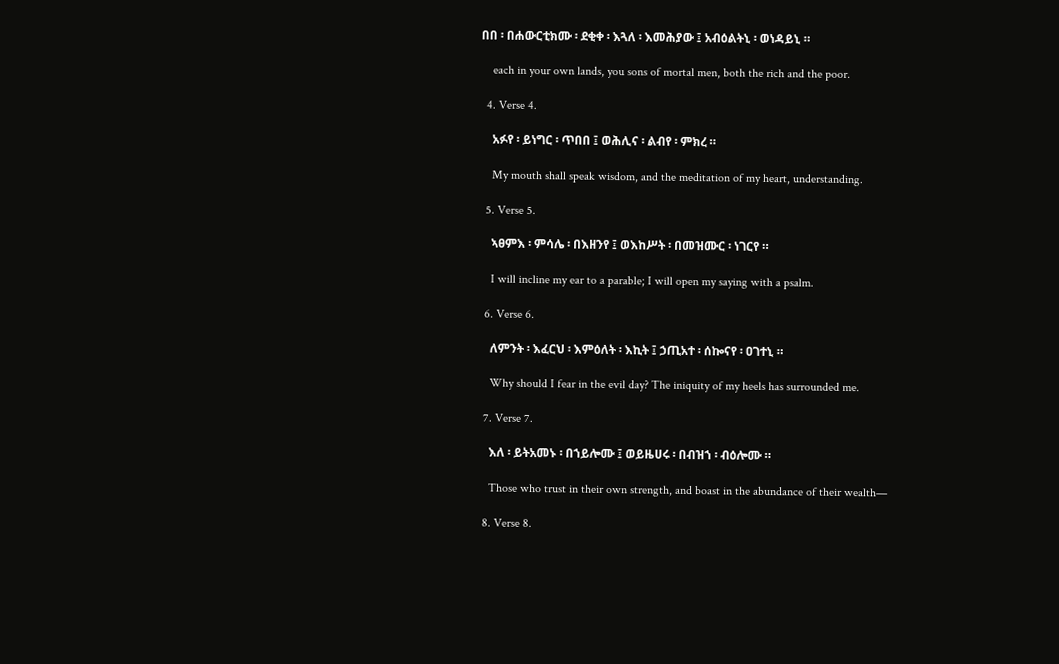በበ ፡ በሐውርቲክሙ ፡ ደቂቀ ፡ እጓለ ፡ እመሕያው ፤ አብዕልትኒ ፡ ወነዳይኒ ።

    each in your own lands, you sons of mortal men, both the rich and the poor.

  4. Verse 4.

    አፉየ ፡ ይነግር ፡ ጥበበ ፤ ወሕሊና ፡ ልብየ ፡ ምክረ ።

    My mouth shall speak wisdom, and the meditation of my heart, understanding.

  5. Verse 5.

    ኣፀምእ ፡ ምሳሌ ፡ በእዘንየ ፤ ወእከሥት ፡ በመዝሙር ፡ ነገርየ ።

    I will incline my ear to a parable; I will open my saying with a psalm.

  6. Verse 6.

    ለምንት ፡ እፈርህ ፡ እምዕለት ፡ እኪት ፤ ኃጢአተ ፡ ሰኰናየ ፡ ዐገተኒ ።

    Why should I fear in the evil day? The iniquity of my heels has surrounded me.

  7. Verse 7.

    እለ ፡ ይትአመኑ ፡ በኀይሎሙ ፤ ወይዜሀሩ ፡ በብዝኀ ፡ ብዕሎሙ ።

    Those who trust in their own strength, and boast in the abundance of their wealth—

  8. Verse 8.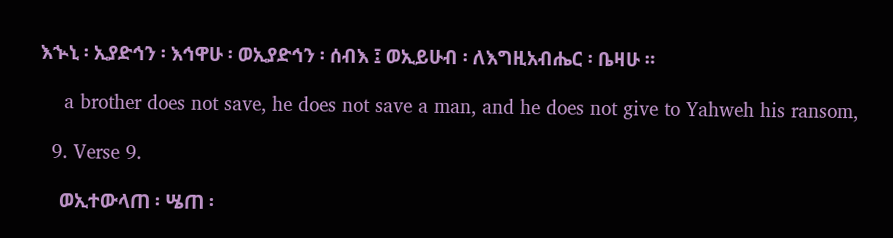እኍኒ ፡ ኢያድኅን ፡ እኅዋሁ ፡ ወኢያድኅን ፡ ሰብእ ፤ ወኢይሁብ ፡ ለእግዚአብሔር ፡ ቤዛሁ ።

    a brother does not save, he does not save a man, and he does not give to Yahweh his ransom,

  9. Verse 9.

    ወኢተውላጠ ፡ ሤጠ ፡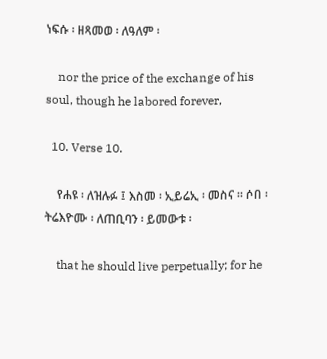ነፍሱ ፡ ዘጻመወ ፡ ለዓለም ፡

    nor the price of the exchange of his soul, though he labored forever,

  10. Verse 10.

    የሐዩ ፡ ለዝሉፉ ፤ እስመ ፡ ኢይሬኢ ፡ መስና ። ሶበ ፡ ትሬእዮሙ ፡ ለጠቢባን ፡ ይመውቱ ፡

    that he should live perpetually; for he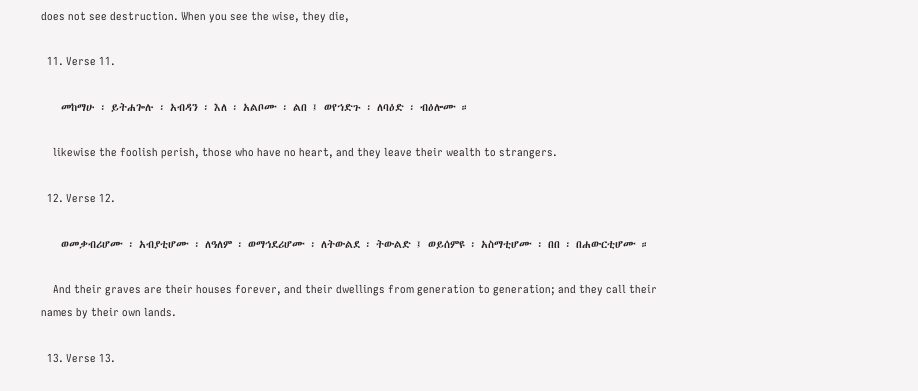does not see destruction. When you see the wise, they die,

  11. Verse 11.

    መከማሁ ፡ ይትሐጐሉ ፡ አብዳን ፡ እለ ፡ አልቦሙ ፡ ልበ ፤ ወየኀድጉ ፡ ለባዕድ ፡ ብዕሎሙ ።

    likewise the foolish perish, those who have no heart, and they leave their wealth to strangers.

  12. Verse 12.

    ወመቃብሪሆሙ ፡ አብያቲሆሙ ፡ ለዓለም ፡ ወማኅደሪሆሙ ፡ ለትውልደ ፡ ትውልድ ፤ ወይሰምዩ ፡ አስማቲሆሙ ፡ በበ ፡ በሐውርቲሆሙ ።

    And their graves are their houses forever, and their dwellings from generation to generation; and they call their names by their own lands.

  13. Verse 13.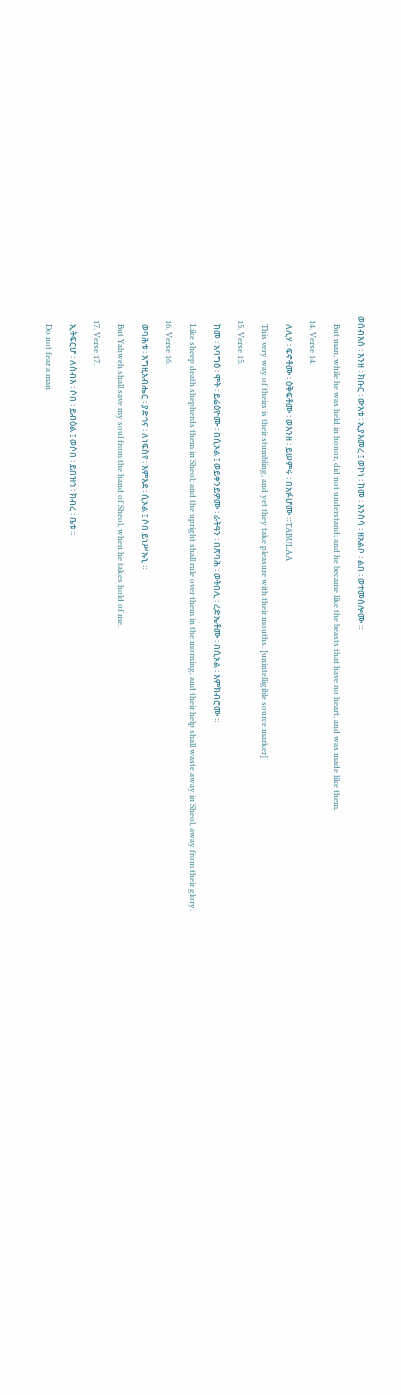ወሰብእሰ ፡ እንዘ ፡ ክቡር ፡ ውእቱ ፡ ኢያእመረ ፤ ወኮነ ፡ ከመ ፡ እንስሳ ፡ ዘአልቦ ፡ ልበ ፡ ወተመሰሎሙ ።

    But man, while he was held in honor, did not understand; and he became like the beasts that have no heart, and was made like them.

  14. Verse 14.

    ለሊሃ ፡ ፍኖቶሙ ፡ ዕቅፍቶሙ ፡ ወእንዘ ፡ ይሠምሩ ፡ በአፉሆሙ ።TABULAA

    This very way of theirs is their stumbling, and yet they take pleasure with their mouths. [unintelligible source marker]

  15. Verse 15.

    ከመ ፡ አባግዕ ፡ ሞት ፡ ይሬዕዮሙ ፡ በሲኦል ፤ ወይቀንይዎሙ ፡ ራትዓን ፡ በጽባሕ ፡ ወትበሊ ፡ ረድኤቶሙ ፡ በሲኦል ፡ እምክብሮሙ ።

    Like sheep death shepherds them in Sheol; and the upright shall rule over them in the morning, and their help shall waste away in Sheol, away from their glory.

  16. Verse 16.

    ወባሕቱ ፡ እግዚአብሔር ፡ ያድኅና ፡ ለነፍስየ ፡ እምእደ ፡ ሲኦል ፤ ሶበ ይነሥኡኒ ።

    But Yahweh shall save my soul from the hand of Sheol, when he takes hold of me.

  17. Verse 17.

    ኢትፍርሆ ፡ ለሰብእ ፡ ሶበ ፡ ይብዕል ፤ ወሶበ ፡ ይበዝኅ ፡ ክብረ ፡ ቤቱ ።

    Do not fear a man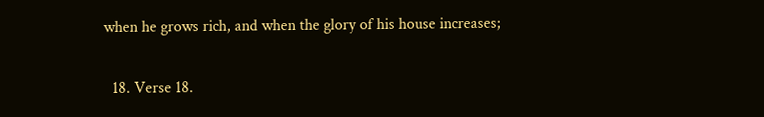when he grows rich, and when the glory of his house increases;

  18. Verse 18.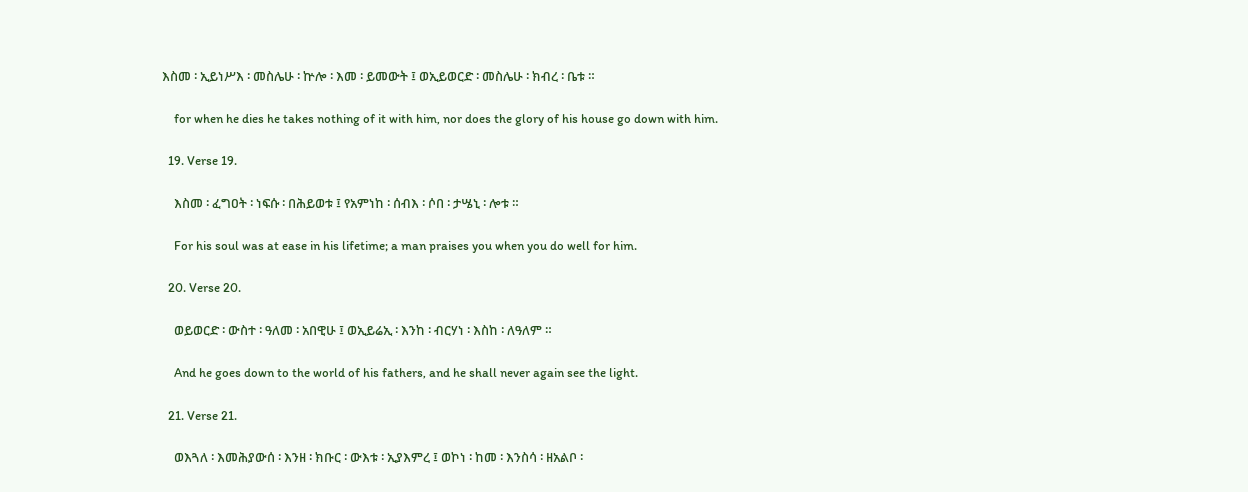እስመ ፡ ኢይነሥእ ፡ መስሌሁ ፡ ኵሎ ፡ እመ ፡ ይመውት ፤ ወኢይወርድ ፡ መስሌሁ ፡ ክብረ ፡ ቤቱ ።

    for when he dies he takes nothing of it with him, nor does the glory of his house go down with him.

  19. Verse 19.

    እስመ ፡ ፈግዐት ፡ ነፍሱ ፡ በሕይወቱ ፤ የአምነከ ፡ ሰብእ ፡ ሶበ ፡ ታሤኒ ፡ ሎቱ ።

    For his soul was at ease in his lifetime; a man praises you when you do well for him.

  20. Verse 20.

    ወይወርድ ፡ ውስተ ፡ ዓለመ ፡ አበዊሁ ፤ ወኢይሬኢ ፡ እንከ ፡ ብርሃነ ፡ እስከ ፡ ለዓለም ።

    And he goes down to the world of his fathers, and he shall never again see the light.

  21. Verse 21.

    ወእጓለ ፡ እመሕያውሰ ፡ እንዘ ፡ ክቡር ፡ ውእቱ ፡ ኢያእምረ ፤ ወኮነ ፡ ከመ ፡ እንስሳ ፡ ዘአልቦ ፡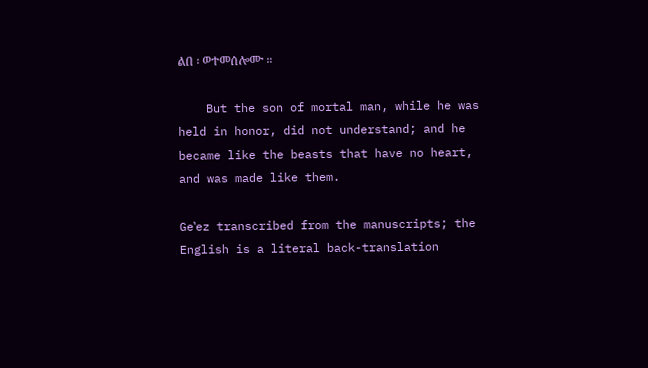ልበ ፡ ወተመሰሎሙ ።

    But the son of mortal man, while he was held in honor, did not understand; and he became like the beasts that have no heart, and was made like them.

Geʽez transcribed from the manuscripts; the English is a literal back-translation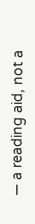— a reading aid, not a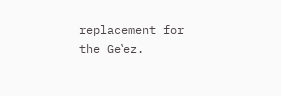replacement for the Geʽez.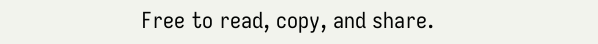Free to read, copy, and share.